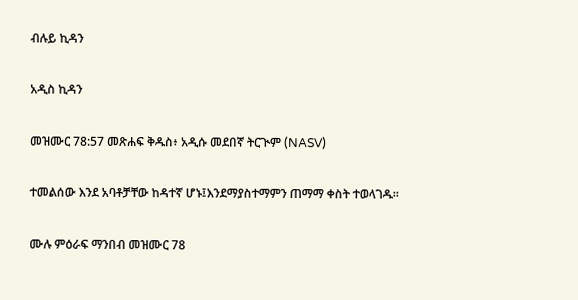ብሉይ ኪዳን

አዲስ ኪዳን

መዝሙር 78:57 መጽሐፍ ቅዱስ፥ አዲሱ መደበኛ ትርጒም (NASV)

ተመልሰው እንደ አባቶቻቸው ከዳተኛ ሆኑ፤እንደማያስተማምን ጠማማ ቀስት ተወላገዱ።

ሙሉ ምዕራፍ ማንበብ መዝሙር 78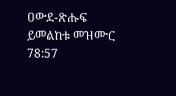ዐውደ-ጽሑፍ ይመልከቱ መዝሙር 78:57